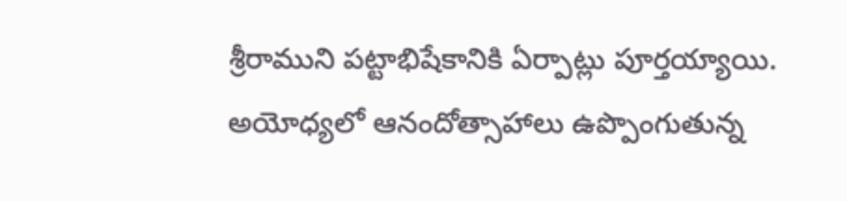శ్రీరాముని పట్టాభిషేకానికి ఏర్పాట్లు పూర్తయ్యాయి. అయోధ్యలో ఆనందోత్సాహాలు ఉప్పొంగుతున్న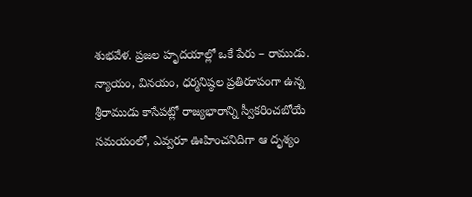శుభవేళ. ప్రజల హృదయాల్లో ఒకే పేరు – రాముడు. న్యాయం, వినయం, ధర్మనిష్ఠల ప్రతిరూపంగా ఉన్న శ్రీరాముడు కాసేపట్లో రాజ్యభారాన్ని స్వీకరించబోయే సమయంలో, ఎవ్వరూ ఊహించనిదిగా ఆ దృశ్యం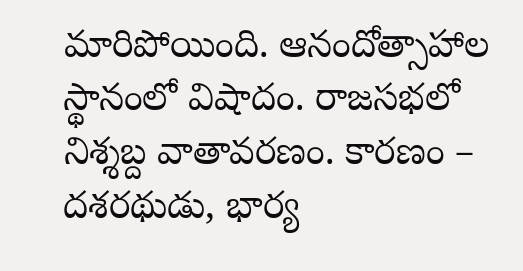మారిపోయింది. ఆనందోత్సాహాల స్థానంలో విషాదం. రాజసభలో నిశ్శబ్ద వాతావరణం. కారణం – దశరథుడు, భార్య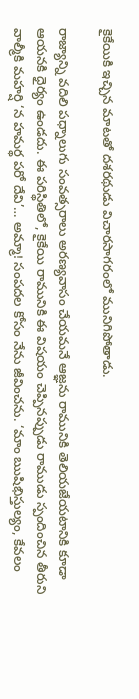కైకేయికి ఇచ్చిన మాటతో దశరథుడు విచారసాగరంలో మునిగిపోతాడు.

రాజ్యాన్ని వదిలి పధ్నాలుగు సంవత్సరాలు అరణ్యవాసం చేయమనే ఆజ్ఞను రామునికి తెలియజేయటానికి కూడా ఆయనకి ధైర్యం ఉండదు. ఈ పరిస్థితిలో, కైకేయి రామునికి ఈ విషయం చెప్పినప్పుడు రాముడు స్పందించిన తీరుని వాల్మీకి మహర్షి ‘న హమర్థ పరో దేవి’… అమ్మా! సంపదల కోసం నేను జీవించను. ‘మాం ఋషిభిస్తుల్యం, కేవలం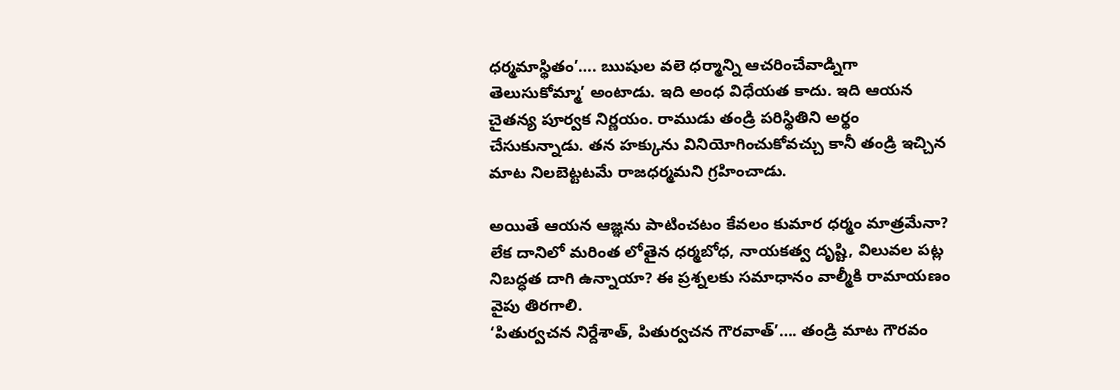ధర్మమాస్థితం’…. ఋషుల వలె ధర్మాన్ని ఆచరించేవాడ్నిగా తెలుసుకోమ్మా’ అంటాడు. ఇది అంధ విధేయత కాదు. ఇది ఆయన చైతన్య పూర్వక నిర్ణయం. రాముడు తండ్రి పరిస్థితిని అర్థం చేసుకున్నాడు. తన హక్కును వినియోగించుకోవచ్చు కానీ తండ్రి ఇచ్చిన మాట నిలబెట్టటమే రాజధర్మమని గ్రహించాడు.

అయితే ఆయన ఆజ్ఞను పాటించటం కేవలం కుమార ధర్మం మాత్రమేనా? లేక దానిలో మరింత లోతైన ధర్మబోధ, నాయకత్వ దృష్టి, విలువల పట్ల నిబద్ధత దాగి ఉన్నాయా? ఈ ప్రశ్నలకు సమాధానం వాల్మీకి రామాయణం వైపు తిరగాలి.
‘పితుర్వచన నిర్దేశాత్, పితుర్వచన గౌరవాత్’…. తండ్రి మాట గౌరవం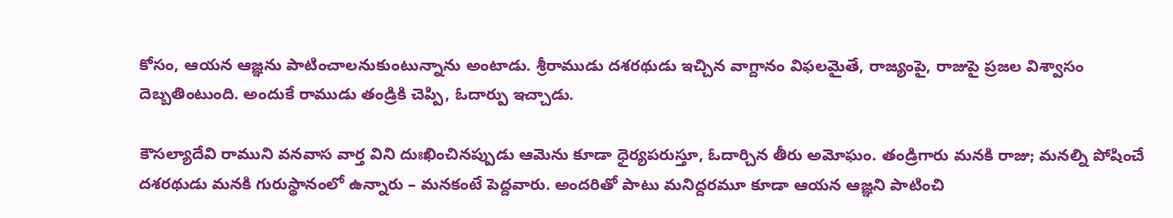కోసం, ఆయన ఆజ్ఞను పాటించాలనుకుంటున్నాను అంటాడు. శ్రీరాముడు దశరథుడు ఇచ్చిన వాగ్దానం విఫలమైతే, రాజ్యంపై, రాజుపై ప్రజల విశ్వాసం దెబ్బతింటుంది. అందుకే రాముడు తండ్రికి చెప్పి, ఓదార్పు ఇచ్చాడు.

కౌసల్యాదేవి రాముని వనవాస వార్త విని దుఃఖించినప్పుడు ఆమెను కూడా ధైర్యపరుస్తూ, ఓదార్చిన తీరు అమోఘం. తండ్రిగారు మనకి రాజు; మనల్ని పోషించే దశరథుడు మనకి గురుస్థానంలో ఉన్నారు – మనకంటే పెద్దవారు. అందరితో పాటు మనిద్దరమూ కూడా ఆయన ఆజ్ఞని పాటించి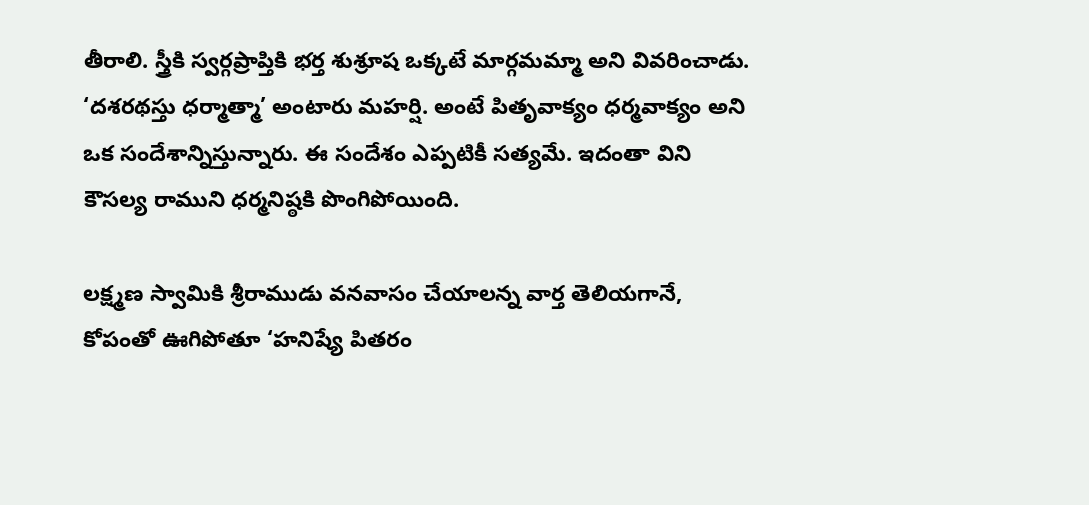తీరాలి. స్త్రీకి స్వర్గప్రాప్తికి భర్త శుశ్రూష ఒక్కటే మార్గమమ్మా అని వివరించాడు. ‘దశరథస్తు ధర్మాత్మా’ అంటారు మహర్షి. అంటే పితృవాక్యం ధర్మవాక్యం అని ఒక సందేశాన్నిస్తున్నారు. ఈ సందేశం ఎప్పటికీ సత్యమే. ఇదంతా విని కౌసల్య రాముని ధర్మనిష్ఠకి పొంగిపోయింది.

లక్ష్మణ స్వామికి శ్రీరాముడు వనవాసం చేయాలన్న వార్త తెలియగానే, కోపంతో ఊగిపోతూ ‘హనిష్యే పితరం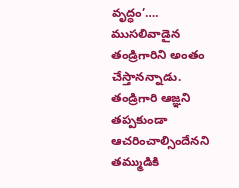వృద్ధం’…. ముసలివాడైన తండ్రిగారిని అంతం చేస్తానన్నాడు. తండ్రిగారి ఆజ్ఞని తప్పకుండా ఆచరించాల్సిందేనని తమ్ముడికి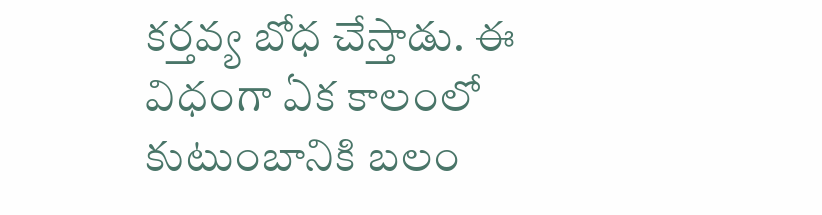కర్తవ్య బోధ చేస్తాడు. ఈ విధంగా ఏక కాలంలో కుటుంబానికి బలం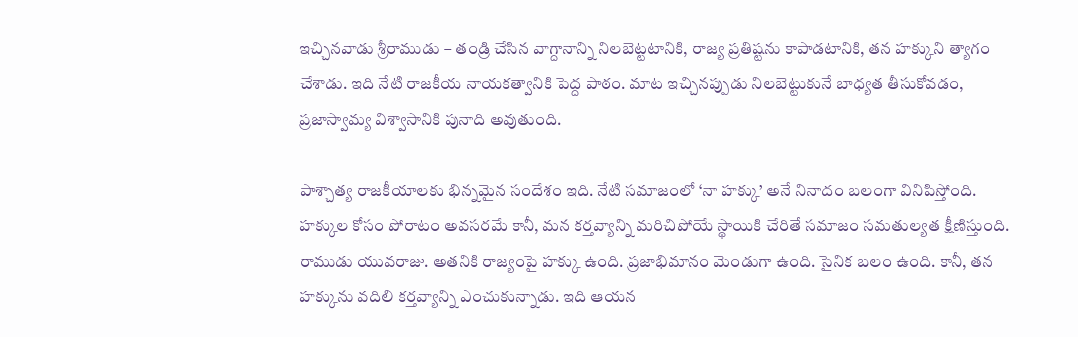ఇచ్చినవాడు శ్రీరాముడు – తండ్రి చేసిన వాగ్దానాన్ని నిలబెట్టటానికి, రాజ్య ప్రతిష్టను కాపాడటానికి, తన హక్కుని త్యాగం చేశాడు. ఇది నేటి రాజకీయ నాయకత్వానికి పెద్ద పాఠం. మాట ఇచ్చినప్పుడు నిలబెట్టుకునే బాధ్యత తీసుకోవడం, ప్రజాస్వామ్య విశ్వాసానికి పునాది అవుతుంది.

పాశ్చాత్య రాజకీయాలకు భిన్నమైన సందేశం ఇది. నేటి సమాజంలో ‘నా హక్కు’ అనే నినాదం బలంగా వినిపిస్తోంది. హక్కుల కోసం పోరాటం అవసరమే కానీ, మన కర్తవ్యాన్ని మరిచిపోయే స్థాయికి చేరితే సమాజం సమతుల్యత క్షీణిస్తుంది. రాముడు యువరాజు. అతనికి రాజ్యంపై హక్కు ఉంది. ప్రజాభిమానం మెండుగా ఉంది. సైనిక బలం ఉంది. కానీ, తన హక్కును వదిలి కర్తవ్యాన్ని ఎంచుకున్నాడు. ఇది ఆయన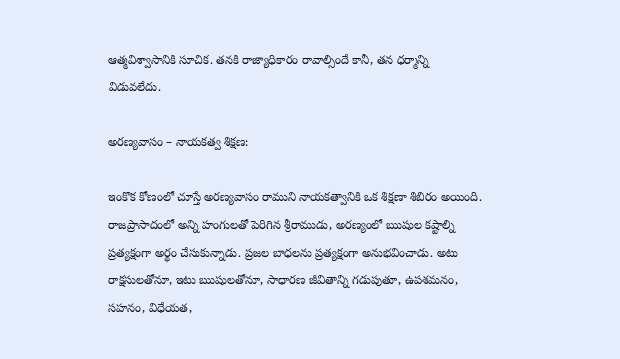ఆత్మవిశ్వాసానికి సూచిక. తనకి రాజ్యాధికారం రావాల్సిందే కానీ, తన ధర్మాన్ని విడువలేదు.

అరణ్యవాసం – నాయకత్వ శిక్షణ:

ఇంకొక కోణంలో చూస్తే అరణ్యవాసం రాముని నాయకత్వానికి ఒక శిక్షణా శిబిరం అయింది. రాజప్రాసాదంలో అన్ని హంగులతో పెరిగిన శ్రీరాముడు, అరణ్యంలో ఋషుల కష్టాల్ని ప్రత్యక్షంగా అర్థం చేసుకున్నాడు. ప్రజల బాధలను ప్రత్యక్షంగా అనుభవించాడు. అటు రాక్షసులతోనూ, ఇటు ఋషులతోనూ, సాధారణ జీవితాన్ని గడుపుతూ, ఉపశమనం, సహనం, విధేయత,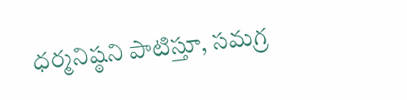ధర్మనిష్ఠని పాటిస్తూ, సమగ్ర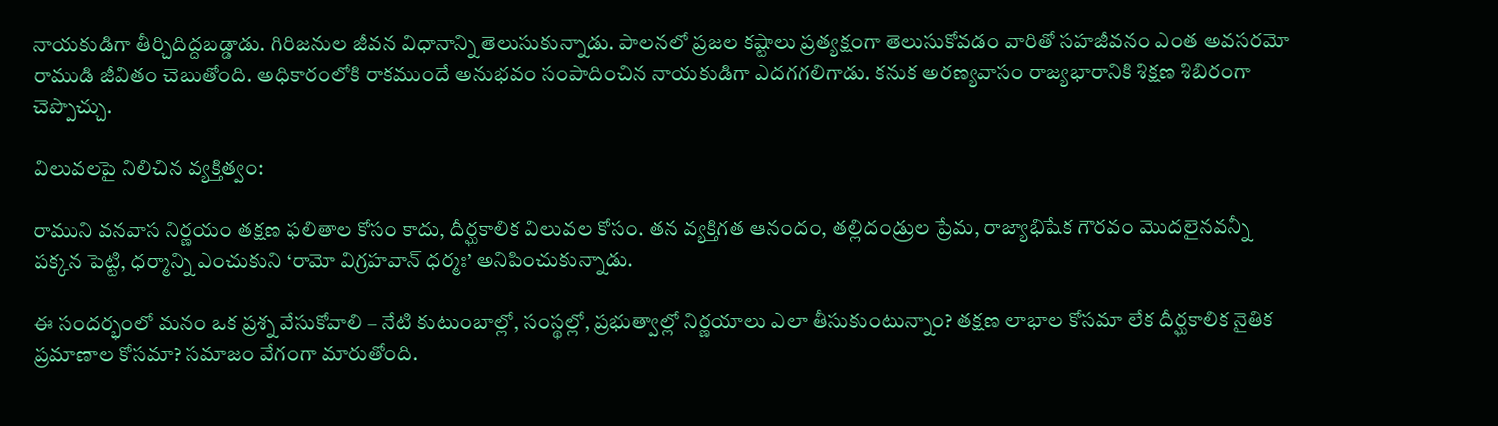నాయకుడిగా తీర్చిదిద్దబడ్డాడు. గిరిజనుల జీవన విధానాన్ని తెలుసుకున్నాడు. పాలనలో ప్రజల కష్టాలు ప్రత్యక్షంగా తెలుసుకోవడం వారితో సహజీవనం ఎంత అవసరమో రాముడి జీవితం చెబుతోంది. అధికారంలోకి రాకముందే అనుభవం సంపాదించిన నాయకుడిగా ఎదగగలిగాడు. కనుక అరణ్యవాసం రాజ్యభారానికి శిక్షణ శిబిరంగా చెప్పొచ్చు.

విలువలపై నిలిచిన వ్యక్తిత్వం:

రాముని వనవాస నిర్ణయం తక్షణ ఫలితాల కోసం కాదు, దీర్ఘకాలిక విలువల కోసం. తన వ్యక్తిగత ఆనందం, తల్లిదండ్రుల ప్రేమ, రాజ్యాభిషేక గౌరవం మొదలైనవన్నీ పక్కన పెట్టి, ధర్మాన్ని ఎంచుకుని ‘రామో విగ్రహవాన్ ధర్మః’ అనిపించుకున్నాడు.

ఈ సందర్భంలో మనం ఒక ప్రశ్న వేసుకోవాలి – నేటి కుటుంబాల్లో, సంస్థల్లో, ప్రభుత్వాల్లో నిర్ణయాలు ఎలా తీసుకుంటున్నాం? తక్షణ లాభాల కోసమా లేక దీర్ఘకాలిక నైతిక ప్రమాణాల కోసమా? సమాజం వేగంగా మారుతోంది.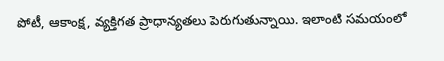పోటీ, ఆకాంక్ష, వ్యక్తిగత ప్రాధాన్యతలు పెరుగుతున్నాయి. ఇలాంటి సమయంలో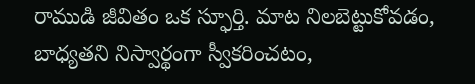రాముడి జీవితం ఒక స్ఫూర్తి. మాట నిలబెట్టుకోవడం, బాధ్యతని నిస్వార్థంగా స్వీకరించటం,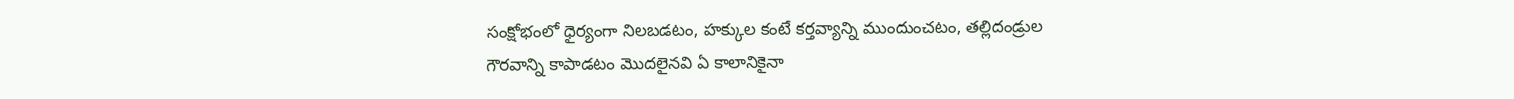సంక్షోభంలో ధైర్యంగా నిలబడటం, హక్కుల కంటే కర్తవ్యాన్ని ముందుంచటం, తల్లిదండ్రుల గౌరవాన్ని కాపాడటం మొదలైనవి ఏ కాలానికైనా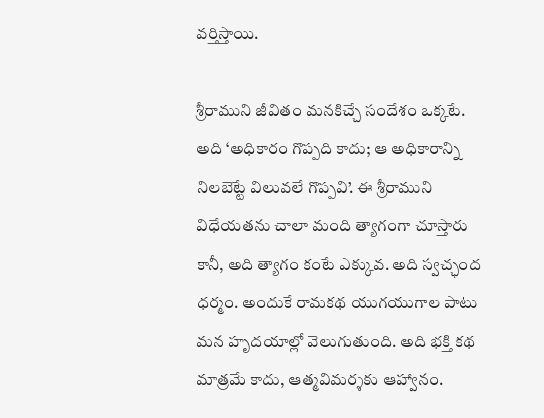వర్తిస్తాయి.

శ్రీరాముని జీవితం మనకిచ్చే సందేశం ఒక్కటే. అది ‘అధికారం గొప్పది కాదు; ఆ అధికారాన్ని నిలబెట్టే విలువలే గొప్పవి’. ఈ శ్రీరాముని విధేయతను చాలా మంది త్యాగంగా చూస్తారు కానీ, అది త్యాగం కంటే ఎక్కువ. అది స్వచ్ఛంద ధర్మం. అందుకే రామకథ యుగయుగాల పాటు మన హృదయాల్లో వెలుగుతుంది. అది భక్తి కథ మాత్రమే కాదు, ఆత్మవిమర్శకు ఆహ్వానం.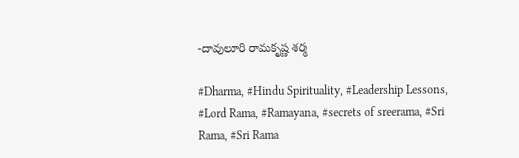-దావులూరి రామకృష్ణ శర్మ

#Dharma, #Hindu Spirituality, #Leadership Lessons, #Lord Rama, #Ramayana, #secrets of sreerama, #Sri Rama, #Sri Rama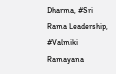Dharma, #Sri Rama Leadership, #Valmiki Ramayana